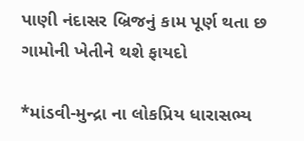પાણી નંદાસર બ્રિજનું કામ પૂર્ણ થતા છ ગામોની ખેતીને થશે ફાયદો

*માંડવી-મુન્દ્રા ના લોકપ્રિય ધારાસભ્ય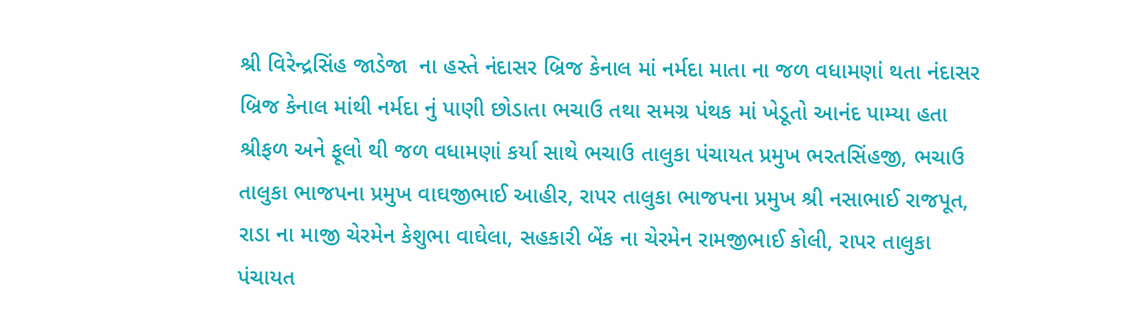શ્રી વિરેન્દ્રસિંહ જાડેજા  ના હસ્તે નંદાસર બ્રિજ કેનાલ માં નર્મદા માતા ના જળ વધામણાં થતા નંદાસર બ્રિજ કેનાલ માંથી નર્મદા નું પાણી છોડાતા ભચાઉ તથા સમગ્ર પંથક માં ખેડૂતો આનંદ પામ્યા હતા શ્રીફળ અને ફૂલો થી જળ વધામણાં કર્યા સાથે ભચાઉ તાલુકા પંચાયત પ્રમુખ ભરતસિંહજી, ભચાઉ તાલુકા ભાજપના પ્રમુખ વાઘજીભાઈ આહીર, રાપર તાલુકા ભાજપના પ્રમુખ શ્રી નસાભાઈ રાજપૂત, રાડા ના માજી ચેરમેન કેશુભા વાઘેલા, સહકારી બેંક ના ચેરમેન રામજીભાઈ કોલી, રાપર તાલુકા પંચાયત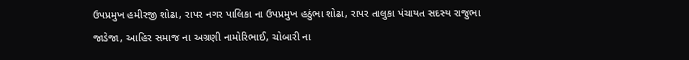ઉપપ્રમુખ હમીરજી શોઢા, રાપર નગર પાલિકા ના ઉપપ્રમુખ હઠુંભા શોઢા, રાપર તાલુકા પંચાયત સદસ્ય રાજુભા જાડેજા, આહિર સમાજ ના અગ્રણી નામોરિભાઈ, ચોબારી ના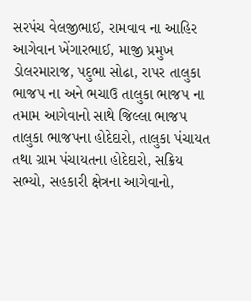સરપંચ વેલજીભાઈ, રામવાવ ના આહિર આગેવાન ખેંગારભાઈ, માજી પ્રમુખ ડોલરમારાજ, પદુભા સોઢા, રાપર તાલુકા ભાજપ ના અને ભચાઉ તાલુકા ભાજપ ના તમામ આગેવાનો સાથે જિલ્લા ભાજપ તાલુકા ભાજપના હોદેદારો, તાલુકા પંચાયત તથા ગ્રામ પંચાયતના હોદેદારો, સક્રિય સભ્યો, સહકારી ક્ષેત્રના આગેવાનો,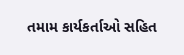તમામ કાર્યકર્તાઓ સહિત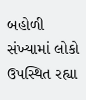બહોળી સંખ્યામાં લોકો ઉપસ્થિત રહ્યા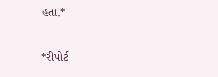હતા.*

*રીપોર્ટ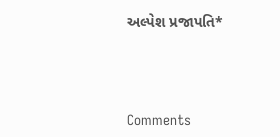અલ્પેશ પ્રજાપતિ*




Comments